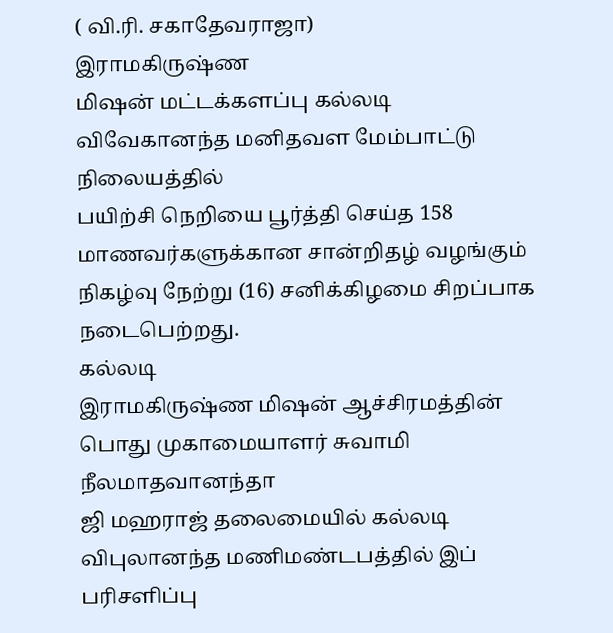( வி.ரி. சகாதேவராஜா)
இராமகிருஷ்ண
மிஷன் மட்டக்களப்பு கல்லடி விவேகானந்த மனிதவள மேம்பாட்டு நிலையத்தில்
பயிற்சி நெறியை பூர்த்தி செய்த 158 மாணவர்களுக்கான சான்றிதழ் வழங்கும்
நிகழ்வு நேற்று (16) சனிக்கிழமை சிறப்பாக நடைபெற்றது.
கல்லடி
இராமகிருஷ்ண மிஷன் ஆச்சிரமத்தின் பொது முகாமையாளர் சுவாமி நீலமாதவானந்தா
ஜி மஹராஜ் தலைமையில் கல்லடி விபுலானந்த மணிமண்டபத்தில் இப் பரிசளிப்பு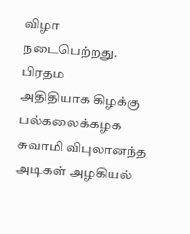விழா
நடைபெற்றது.
பிரதம
அதிதியாக கிழக்கு பல்கலைக்கழக சுவாமி விபுலானந்த அடிகள் அழகியல்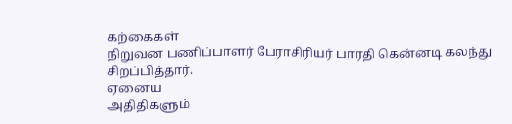கற்கைகள்
நிறுவன பணிப்பாளர் பேராசிரியர் பாரதி கென்னடி கலந்து சிறப்பித்தார்.
ஏனைய
அதிதிகளும்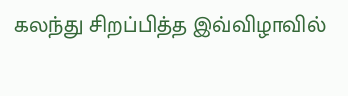கலந்து சிறப்பித்த இவ்விழாவில்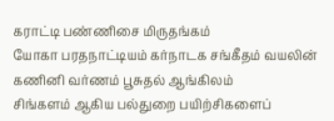கராட்டி பண்ணிசை மிருதங்கம்
யோகா பரதநாட்டியம் கர்நாடக சங்கீதம் வயலின் கணினி வர்ணம் பூசுதல் ஆங்கிலம்
சிங்களம் ஆகிய பல்துறை பயிற்சிகளைப்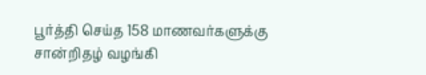பூர்த்தி செய்த 158 மாணவர்களுக்கு
சான்றிதழ் வழங்கி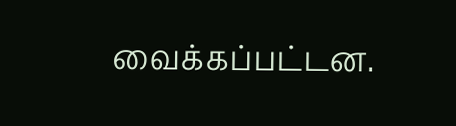வைக்கப்பட்டன.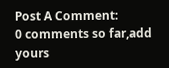Post A Comment:
0 comments so far,add yours